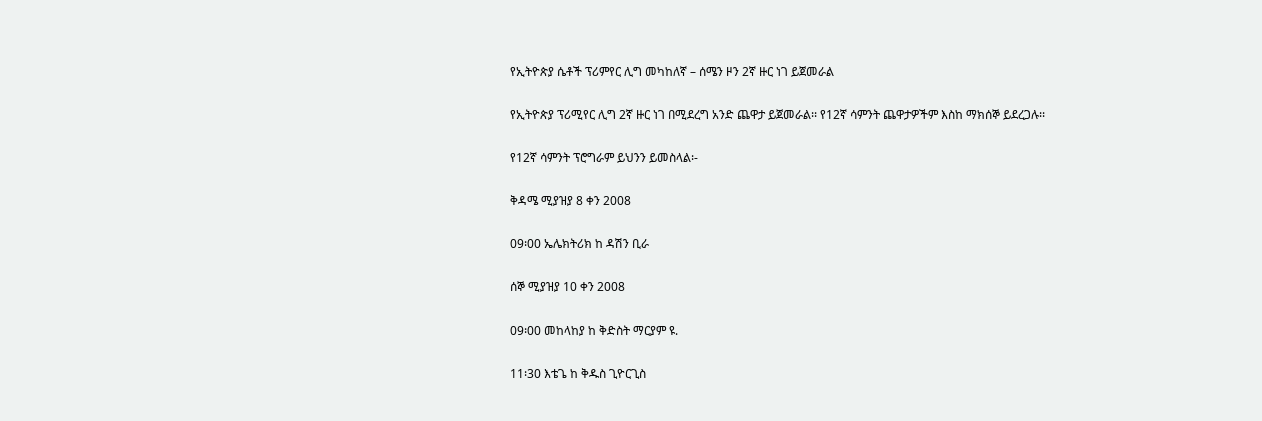የኢትዮጵያ ሴቶች ፕሪምየር ሊግ መካከለኛ – ሰሜን ዞን 2ኛ ዙር ነገ ይጀመራል

የኢትዮጵያ ፕሪሚየር ሊግ 2ኛ ዙር ነገ በሚደረግ አንድ ጨዋታ ይጀመራል፡፡ የ12ኛ ሳምንት ጨዋታዎችም እስከ ማክሰኞ ይደረጋሉ፡፡

የ12ኛ ሳምንት ፕሮግራም ይህንን ይመስላል፡-

ቅዳሜ ሚያዝያ 8 ቀን 2008

09፡00 ኤሌክትሪክ ከ ዳሽን ቢራ

ሰኞ ሚያዝያ 10 ቀን 2008

09፡00 መከላከያ ከ ቅድስት ማርያም ዩ.

11፡30 እቴጌ ከ ቅዱስ ጊዮርጊስ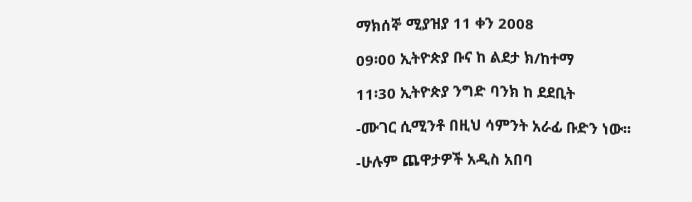ማክሰኞ ሚያዝያ 11 ቀን 2008

09፡00 ኢትዮጵያ ቡና ከ ልደታ ክ/ከተማ

11፡30 ኢትዮጵያ ንግድ ባንክ ከ ደደቢት

-ሙገር ሲሚንቶ በዚህ ሳምንት አራፊ ቡድን ነው፡፡

-ሁሉም ጨዋታዎች አዲስ አበባ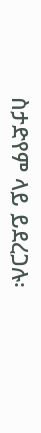ስታድየም ላይ ይደረጋሉ፡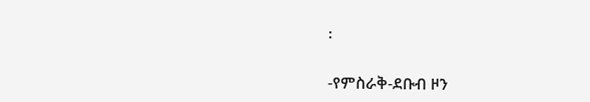፡

-የምስራቅ-ደቡብ ዞን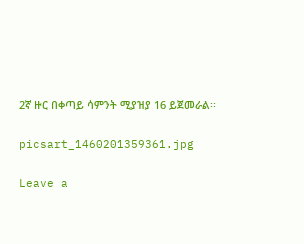2ኛ ዙር በቀጣይ ሳምንት ሚያዝያ 16 ይጀመራል፡፡

picsart_1460201359361.jpg

Leave a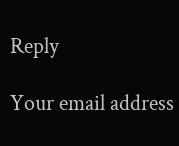Reply

Your email address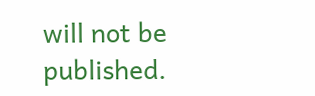will not be published.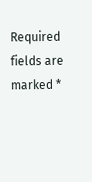Required fields are marked *